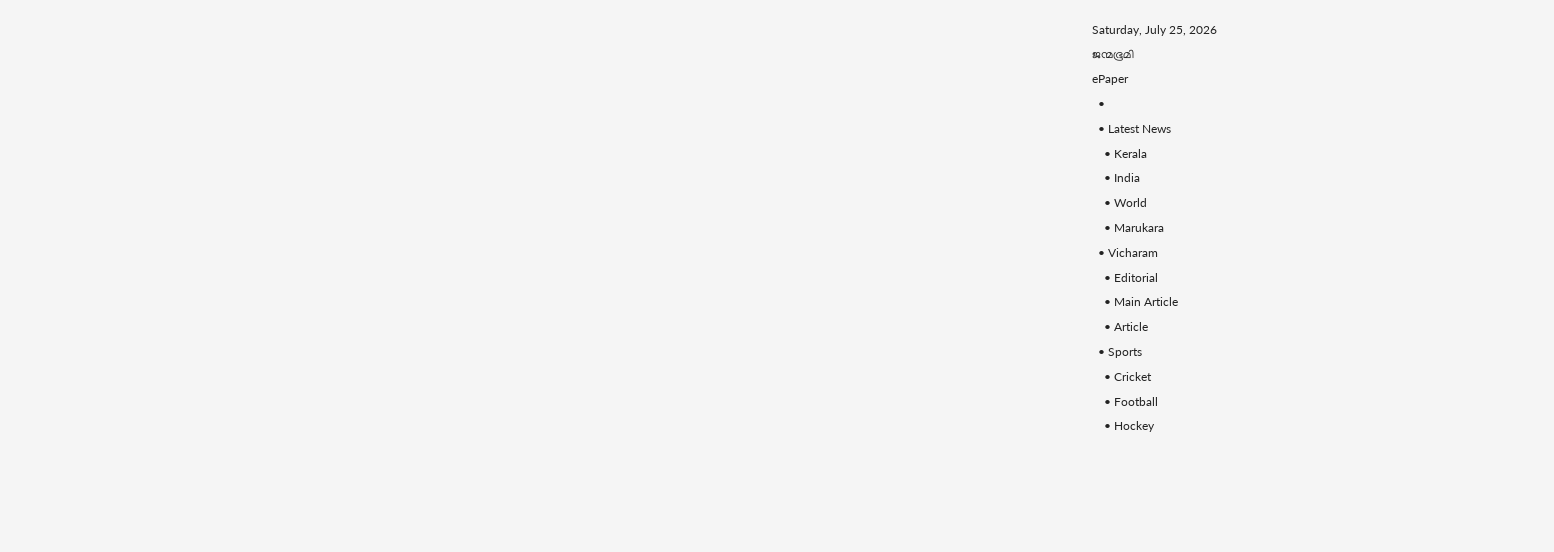Saturday, July 25, 2026
ജന്മഭൂമി
ePaper
  •
  • Latest News
    • Kerala
    • India
    • World
    • Marukara
  • Vicharam
    • Editorial
    • Main Article
    • Article
  • Sports
    • Cricket
    • Football
    • Hockey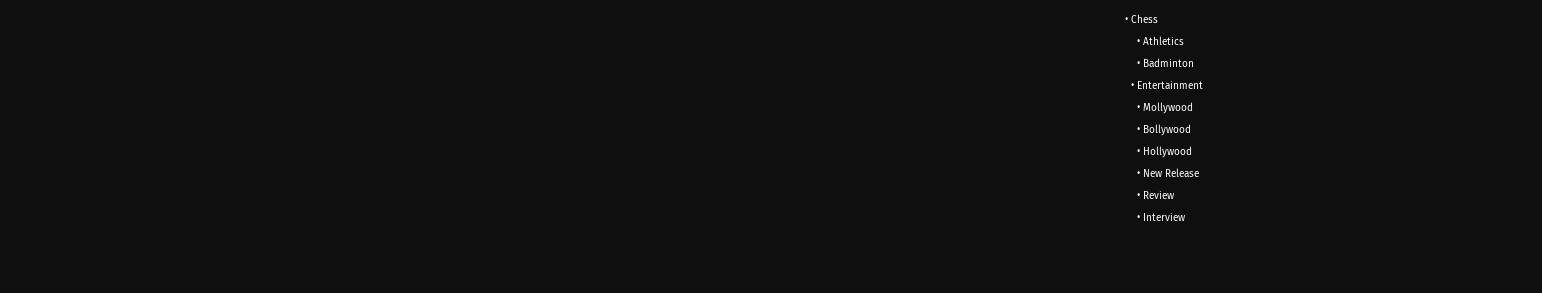• Chess
    • Athletics
    • Badminton
  • Entertainment
    • Mollywood
    • Bollywood
    • Hollywood
    • New Release
    • Review
    • Interview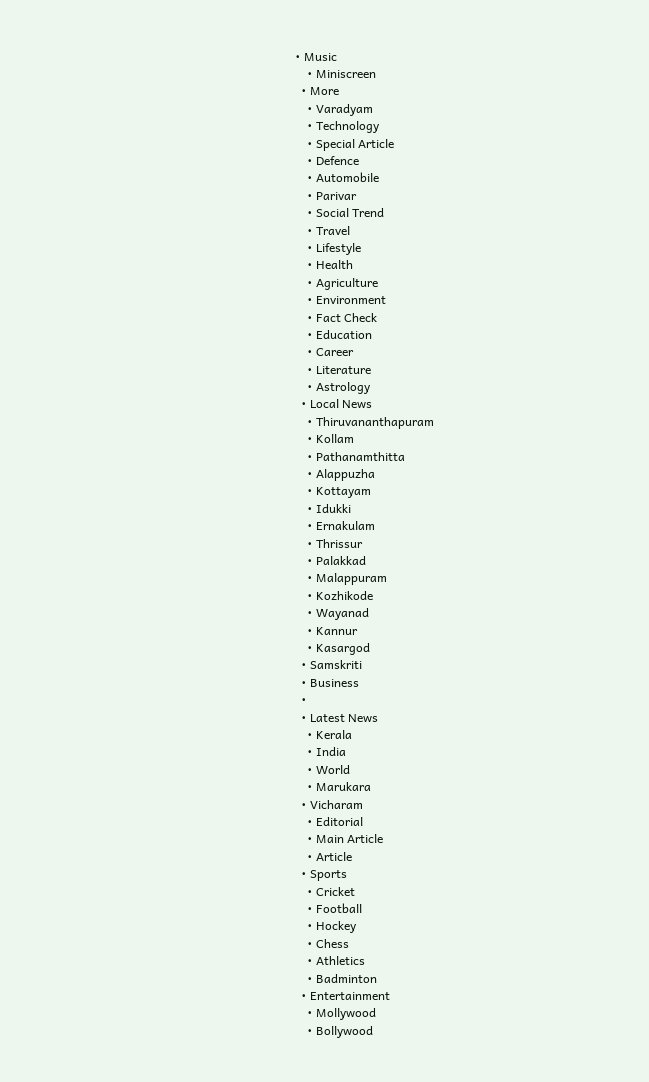• Music
    • Miniscreen
  • More
    • Varadyam
    • Technology
    • Special Article
    • Defence
    • Automobile
    • Parivar
    • Social Trend
    • Travel
    • Lifestyle
    • Health
    • Agriculture
    • Environment
    • Fact Check
    • Education
    • Career
    • Literature
    • Astrology
  • Local News
    • Thiruvananthapuram
    • Kollam
    • Pathanamthitta
    • Alappuzha
    • Kottayam
    • Idukki
    • Ernakulam
    • Thrissur
    • Palakkad
    • Malappuram
    • Kozhikode
    • Wayanad
    • Kannur
    • Kasargod
  • Samskriti
  • Business
  •
  • Latest News
    • Kerala
    • India
    • World
    • Marukara
  • Vicharam
    • Editorial
    • Main Article
    • Article
  • Sports
    • Cricket
    • Football
    • Hockey
    • Chess
    • Athletics
    • Badminton
  • Entertainment
    • Mollywood
    • Bollywood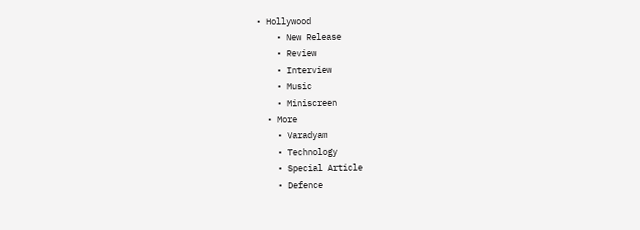• Hollywood
    • New Release
    • Review
    • Interview
    • Music
    • Miniscreen
  • More
    • Varadyam
    • Technology
    • Special Article
    • Defence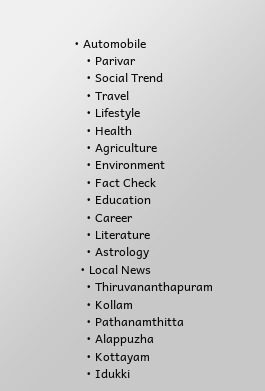• Automobile
    • Parivar
    • Social Trend
    • Travel
    • Lifestyle
    • Health
    • Agriculture
    • Environment
    • Fact Check
    • Education
    • Career
    • Literature
    • Astrology
  • Local News
    • Thiruvananthapuram
    • Kollam
    • Pathanamthitta
    • Alappuzha
    • Kottayam
    • Idukki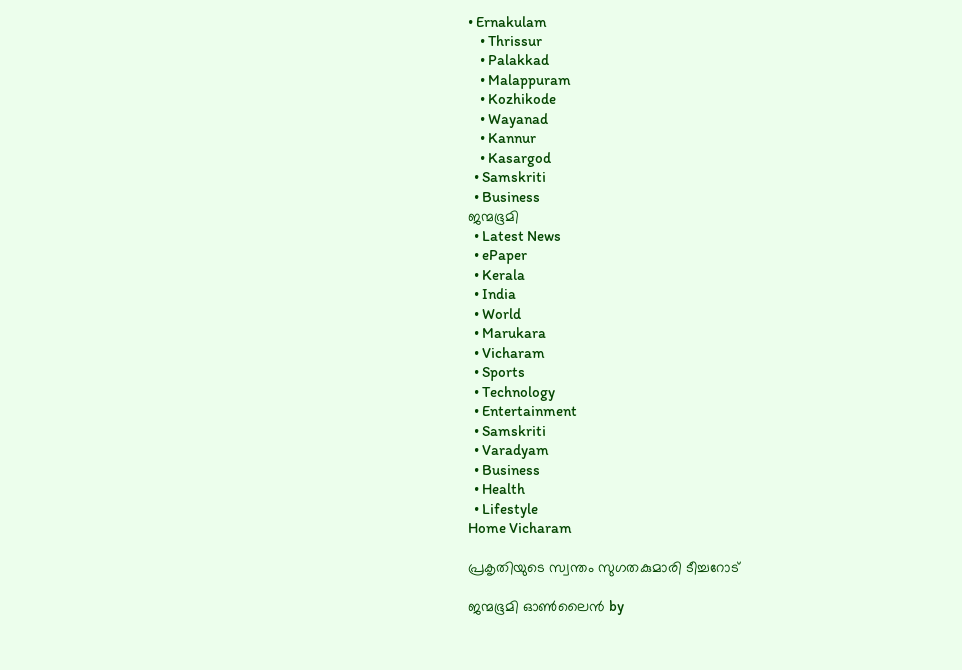• Ernakulam
    • Thrissur
    • Palakkad
    • Malappuram
    • Kozhikode
    • Wayanad
    • Kannur
    • Kasargod
  • Samskriti
  • Business
ജന്മഭൂമി
  • Latest News
  • ePaper
  • Kerala
  • India
  • World
  • Marukara
  • Vicharam
  • Sports
  • Technology
  • Entertainment
  • Samskriti
  • Varadyam
  • Business
  • Health
  • Lifestyle
Home Vicharam

പ്രകൃതിയുടെ സ്വന്തം സുഗതകുമാരി ടീച്ചറോട്

ജന്മഭൂമി ഓണ്‍ലൈന്‍ by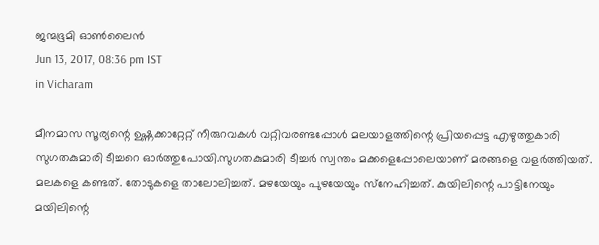ജന്മഭൂമി ഓണ്‍ലൈന്‍
Jun 13, 2017, 08:36 pm IST
in Vicharam

മീനമാസ സൂര്യന്റെ ഉഷ്ണക്കാറ്റേറ്റ് നീരുറവകള്‍ വറ്റിവരണ്ടപ്പോള്‍ മലയാളത്തിന്റെ പ്രിയപ്പെട്ട എഴുത്തുകാരി സുഗതകുമാരി ടീച്ചറെ ഓര്‍ത്തുപോയി.സുഗതകുമാരി ടീച്ചര്‍ സ്വന്തം മക്കളെപ്പോലെയാണ് മരങ്ങളെ വളര്‍ത്തിയത്. മലകളെ കണ്ടത്. തോടുകളെ താലോലിച്ചത്. മഴയേയും പുഴയേയും സ്‌നേഹിച്ചത്. കുയിലിന്റെ പാട്ടിനേയും മയിലിന്റെ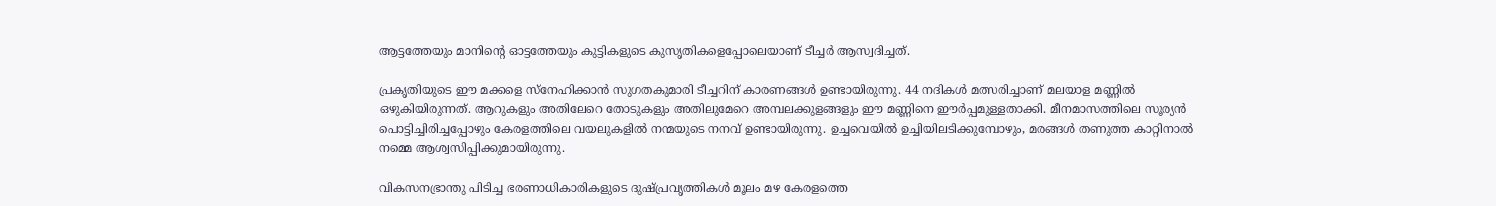ആട്ടത്തേയും മാനിന്റെ ഓട്ടത്തേയും കുട്ടികളുടെ കുസൃതികളെപ്പോലെയാണ് ടീച്ചര്‍ ആസ്വദിച്ചത്.

പ്രകൃതിയുടെ ഈ മക്കളെ സ്‌നേഹിക്കാന്‍ സുഗതകുമാരി ടീച്ചറിന് കാരണങ്ങള്‍ ഉണ്ടായിരുന്നു. 44 നദികള്‍ മത്സരിച്ചാണ് മലയാള മണ്ണില്‍ ഒഴുകിയിരുന്നത്. ആറുകളും അതിലേറെ തോടുകളും അതിലുമേറെ അമ്പലക്കുളങ്ങളും ഈ മണ്ണിനെ ഈര്‍പ്പമുള്ളതാക്കി. മീനമാസത്തിലെ സൂര്യന്‍ പൊട്ടിച്ചിരിച്ചപ്പോഴും കേരളത്തിലെ വയലുകളില്‍ നന്മയുടെ നനവ് ഉണ്ടായിരുന്നു. ഉച്ചവെയില്‍ ഉച്ചിയിലടിക്കുമ്പോഴും, മരങ്ങള്‍ തണുത്ത കാറ്റിനാല്‍ നമ്മെ ആശ്വസിപ്പിക്കുമായിരുന്നു.

വികസനഭ്രാന്തു പിടിച്ച ഭരണാധികാരികളുടെ ദുഷ്പ്രവൃത്തികള്‍ മൂലം മഴ കേരളത്തെ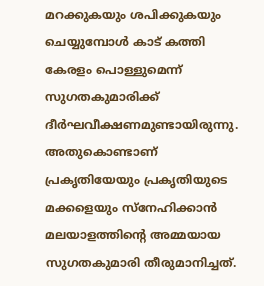മറക്കുകയും ശപിക്കുകയും ചെയ്യുമ്പോള്‍ കാട് കത്തി കേരളം പൊള്ളുമെന്ന് സുഗതകുമാരിക്ക് ദീര്‍ഘവീക്ഷണമുണ്ടായിരുന്നു. അതുകൊണ്ടാണ് പ്രകൃതിയേയും പ്രകൃതിയുടെ മക്കളെയും സ്‌നേഹിക്കാന്‍ മലയാളത്തിന്റെ അമ്മയായ സുഗതകുമാരി തീരുമാനിച്ചത്.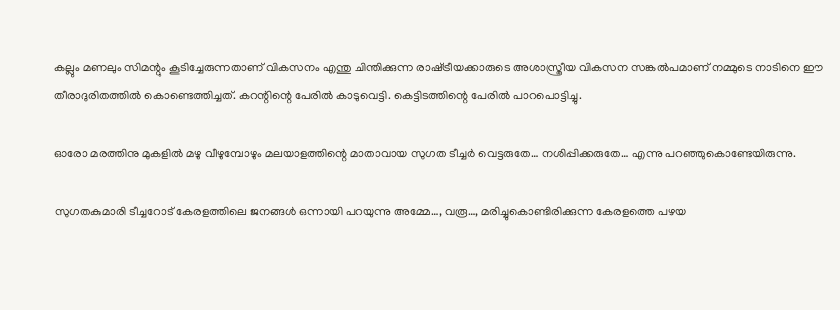കല്ലും മണലും സിമന്റും കൂടിച്ചേരുന്നതാണ് വികസനം എന്തു ചിന്തിക്കുന്ന രാഷ്‌ട്രീയക്കാരുടെ അശാസ്ത്രീയ വികസന സങ്കല്‍പമാണ് നമ്മുടെ നാടിനെ ഈ തീരാദുരിതത്തില്‍ കൊണ്ടെത്തിച്ചത്. കറന്റിന്റെ പേരില്‍ കാടുവെട്ടി. കെട്ടിടത്തിന്റെ പേരില്‍ പാറപൊട്ടിച്ചു.

ഓരോ മരത്തിനു മുകളില്‍ മഴു വീഴുമ്പോഴും മലയാളത്തിന്റെ മാതാവായ സുഗത ടീച്ചര്‍ വെട്ടരുതേ… നശിപ്പിക്കരുതേ… എന്നു പറഞ്ഞുകൊണ്ടേയിരുന്നു.

സുഗതകുമാരി ടീച്ചറോട് കേരളത്തിലെ ജനങ്ങള്‍ ഒന്നായി പറയുന്നു അമ്മേ…, വരൂ…, മരിച്ചുകൊണ്ടിരിക്കുന്ന കേരളത്തെ പഴയ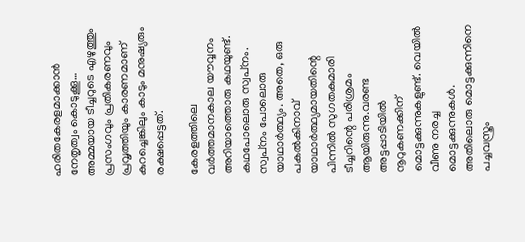ഹരിതകേരളമാക്കാന്‍ നേതൃത്വം കൊടുക്കൂ… അമ്മയായ ടീച്ചറുടെ എഴുത്തും പ്രസംഗവും പ്രതികരണവും പ്രവൃത്തിയും കാരണമാണ് കുറച്ചെങ്കിലും കാടും മനുഷ്യരും രക്ഷപ്പെട്ടത്.

കേരളത്തിലെ വര്‍ത്തമാനകാല യൗവ്വനം അറിയാത്തൊരു കഥയുണ്ട്. കഥപോലൊരു സ്വപ്‌നം. സ്വപ്‌നം പോലൊരു യാഥാര്‍ത്ഥ്യം. അതെ, ഒരു പകല്‍കിനാവ് യാഥാര്‍ത്ഥ്യമായതിന്റെ പിന്നില്‍ സുഗതകുമാരി ടീച്ചറിന്റെ പരിശ്രമം ആയിരുന്നു.വരണ്ട അട്ടപ്പാടിയില്‍ നൂറുകണക്കിന് മൊട്ടക്കുന്നുകളുണ്ട്. വെയില്‍ വീണു നരച്ച മൊട്ടക്കുന്നുകള്‍. അതിലൊരു മൊട്ടക്കുന്നിനെ പച്ചവസ്ത്രം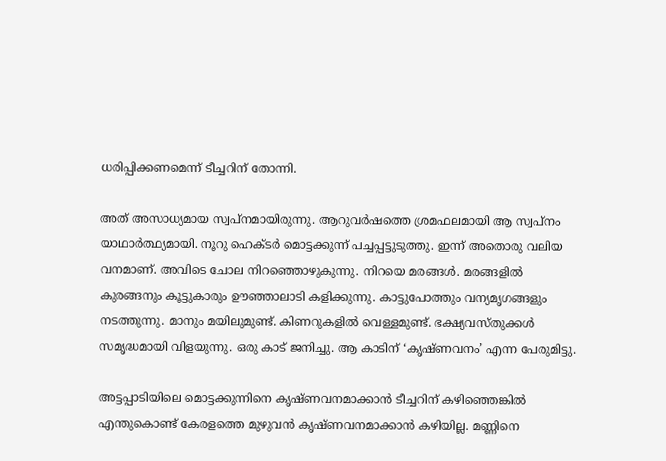ധരിപ്പിക്കണമെന്ന് ടീച്ചറിന് തോന്നി.

അത് അസാധ്യമായ സ്വപ്‌നമായിരുന്നു. ആറുവര്‍ഷത്തെ ശ്രമഫലമായി ആ സ്വപ്‌നം യാഥാര്‍ത്ഥ്യമായി. നൂറു ഹെക്ടര്‍ മൊട്ടക്കുന്ന് പച്ചപ്പട്ടുടുത്തു. ഇന്ന് അതൊരു വലിയ വനമാണ്. അവിടെ ചോല നിറഞ്ഞൊഴുകുന്നു. നിറയെ മരങ്ങള്‍. മരങ്ങളില്‍ കുരങ്ങനും കൂട്ടുകാരും ഊഞ്ഞാലാടി കളിക്കുന്നു. കാട്ടുപോത്തും വന്യമൃഗങ്ങളും നടത്തുന്നു. മാനും മയിലുമുണ്ട്. കിണറുകളില്‍ വെള്ളമുണ്ട്. ഭക്ഷ്യവസ്തുക്കള്‍ സമൃദ്ധമായി വിളയുന്നു. ഒരു കാട് ജനിച്ചു. ആ കാടിന് ‘കൃഷ്ണവനം’ എന്ന പേരുമിട്ടു.

അട്ടപ്പാടിയിലെ മൊട്ടക്കുന്നിനെ കൃഷ്ണവനമാക്കാന്‍ ടീച്ചറിന് കഴിഞ്ഞെങ്കില്‍ എന്തുകൊണ്ട് കേരളത്തെ മുഴുവന്‍ കൃഷ്ണവനമാക്കാന്‍ കഴിയില്ല. മണ്ണിനെ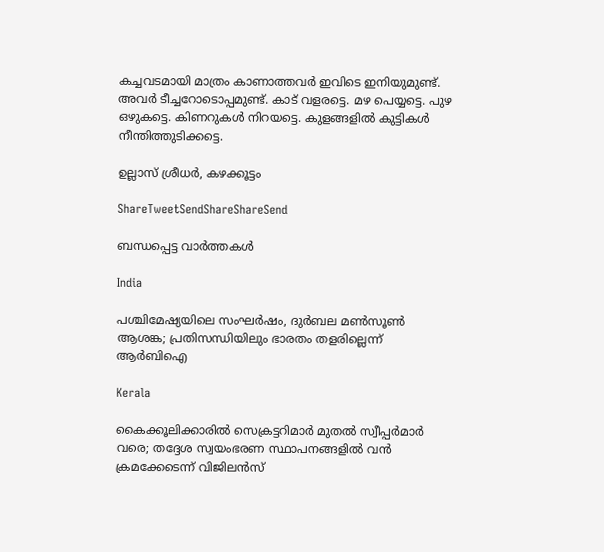കച്ചവടമായി മാത്രം കാണാത്തവര്‍ ഇവിടെ ഇനിയുമുണ്ട്. അവര്‍ ടീച്ചറോടൊപ്പമുണ്ട്. കാട് വളരട്ടെ. മഴ പെയ്യട്ടെ. പുഴ ഒഴുകട്ടെ. കിണറുകള്‍ നിറയട്ടെ. കുളങ്ങളില്‍ കുട്ടികള്‍ നീന്തിത്തുടിക്കട്ടെ.

ഉല്ലാസ് ശ്രീധര്‍, കഴക്കൂട്ടം

ShareTweetSendShareShareSend

ബന്ധപ്പെട്ട വാര്‍ത്തകള്‍

India

പശ്ചിമേഷ്യയിലെ സംഘർഷം, ദുർബല മൺസൂൺ ആശങ്ക; പ്രതിസന്ധിയിലും ഭാരതം തളരില്ലെന്ന് ആർബിഐ

Kerala

കൈക്കൂലിക്കാരില്‍ സെക്രട്ടറിമാര്‍ മുതല്‍ സ്വീപ്പര്‍മാര്‍ വരെ; തദ്ദേശ സ്വയംഭരണ സ്ഥാപനങ്ങളില്‍ വന്‍ ക്രമക്കേടെന്ന് വിജിലന്‍സ്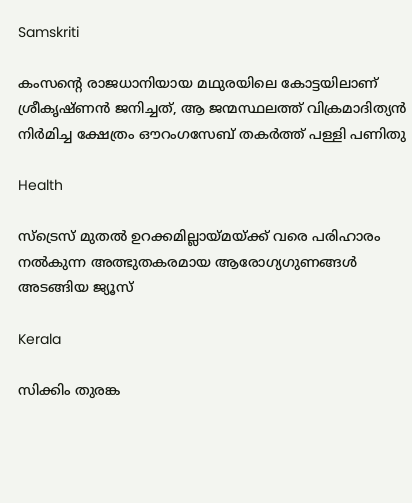Samskriti

കംസന്റെ രാജധാനിയായ മഥുരയിലെ കോട്ടയിലാണ് ശ്രീകൃഷ്ണന്‍ ജനിച്ചത്, ആ ജന്മസ്ഥലത്ത് വിക്രമാദിത്യന്‍ നിര്‍മിച്ച ക്ഷേത്രം ഔറംഗസേബ് തകര്‍ത്ത് പള്ളി പണിതു

Health

സ്ട്രെസ് മുതൽ ഉറക്കമില്ലായ്‌മയ്‌ക്ക് വരെ പരിഹാരം നൽകുന്ന അത്ഭുതകരമായ ആരോഗ്യഗുണങ്ങൾ അടങ്ങിയ ജ്യൂസ്

Kerala

സിക്കിം തുരങ്ക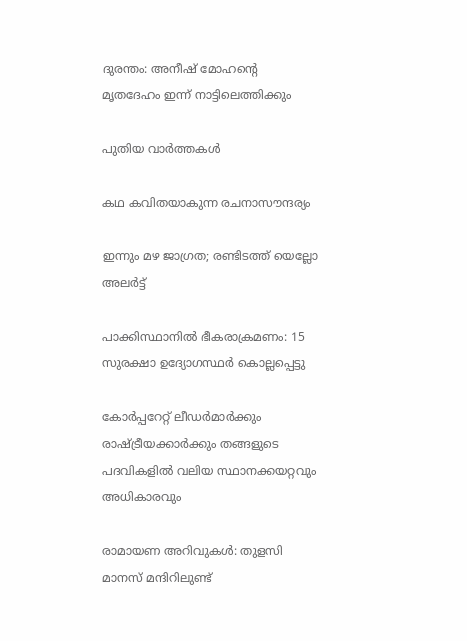ദുരന്തം: അനീഷ് മോഹന്റെ മൃതദേഹം ഇന്ന് നാട്ടിലെത്തിക്കും

പുതിയ വാര്‍ത്തകള്‍

കഥ കവിതയാകുന്ന രചനാസൗന്ദര്യം

ഇന്നും മഴ ജാഗ്രത; രണ്ടിടത്ത് യെല്ലോ അ‌ലർട്ട്

പാക്കിസ്ഥാനിൽ ഭീകരാക്രമണം: 15 സുരക്ഷാ ഉദ്യോഗസ്ഥർ കൊല്ലപ്പെട്ടു

കോർപ്പറേറ്റ് ലീഡർമാർക്കും രാഷ്‌ട്രീയക്കാർക്കും തങ്ങളുടെ പദവികളിൽ വലിയ സ്ഥാനക്കയറ്റവും അധികാരവും

രാമായണ അറിവുകള്‍: തുളസി മാനസ് മന്ദിറിലുണ്ട്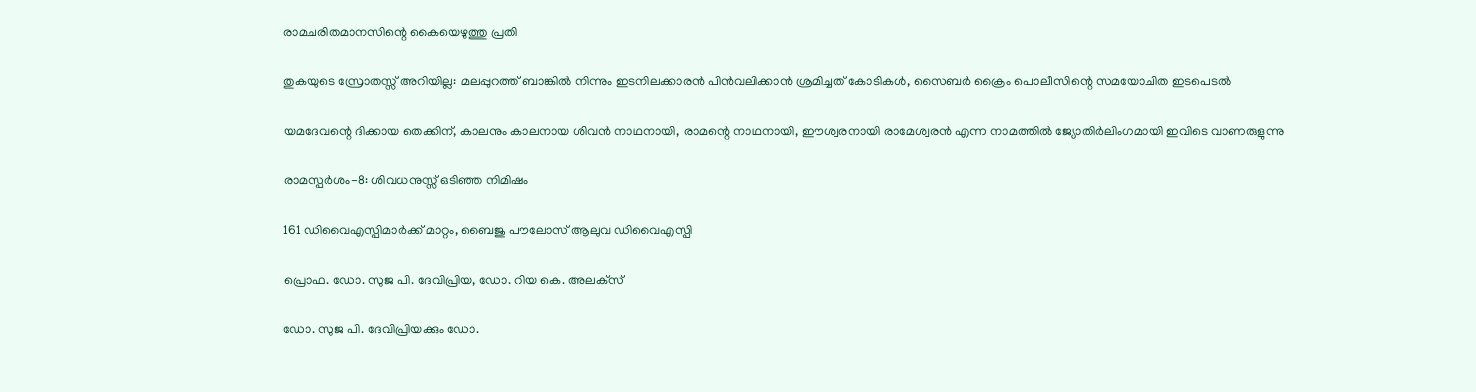രാമചരിതമാനസിന്റെ കൈയെഴുത്തു പ്രതി

തുകയുടെ സ്രോതസ്സ് അറിയില്ല: മലപ്പുറത്ത് ബാങ്കിൽ നിന്നും ഇടനിലക്കാരൻ പിൻവലിക്കാൻ ശ്രമിച്ചത് കോടികൾ, സൈബർ ക്രൈം പൊലീസിന്റെ സമയോചിത ഇടപെടൽ

യമദേവന്റെ ദിക്കായ തെക്കിന്, കാലനും കാലനായ ശിവന്‍ നാഥനായി, രാമന്റെ നാഥനായി, ഈശ്വരനായി രാമേശ്വരന്‍ എന്ന നാമത്തില്‍ ജ്യോതിര്‍ലിംഗമായി ഇവിടെ വാണരുളുന്നു

രാമസ്പര്‍ശം-8: ശിവധനുസ്സ് ഒടിഞ്ഞ നിമിഷം

161 ഡിവൈഎസ്പിമാര്‍ക്ക് മാറ്റം, ബൈജു പൗലോസ് ആലുവ ഡിവൈഎസ്പി

പ്രൊഫ. ഡോ. സുജ പി. ദേവിപ്രിയ, ഡോ. റിയ കെ. അലക്‌സ്‌

ഡോ. സുജ പി. ദേവിപ്രിയക്കും ഡോ.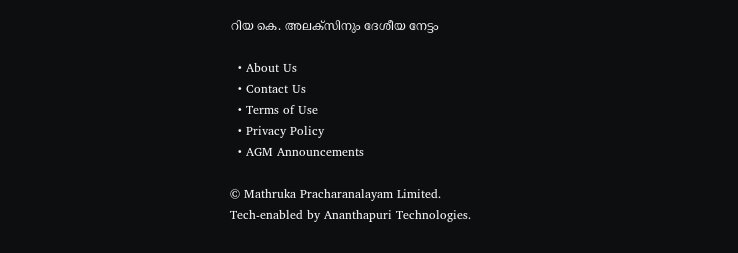റിയ കെ. അലക്‌സിനും ദേശീയ നേട്ടം

  • About Us
  • Contact Us
  • Terms of Use
  • Privacy Policy
  • AGM Announcements

© Mathruka Pracharanalayam Limited.
Tech-enabled by Ananthapuri Technologies.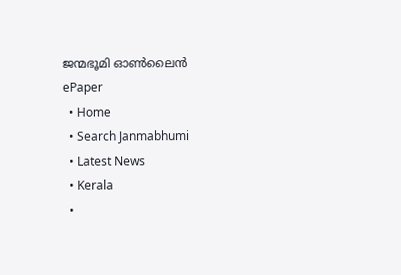ജന്മഭൂമി ഓണ്‍ലൈന്‍
ePaper
  • Home
  • Search Janmabhumi
  • Latest News
  • Kerala
  •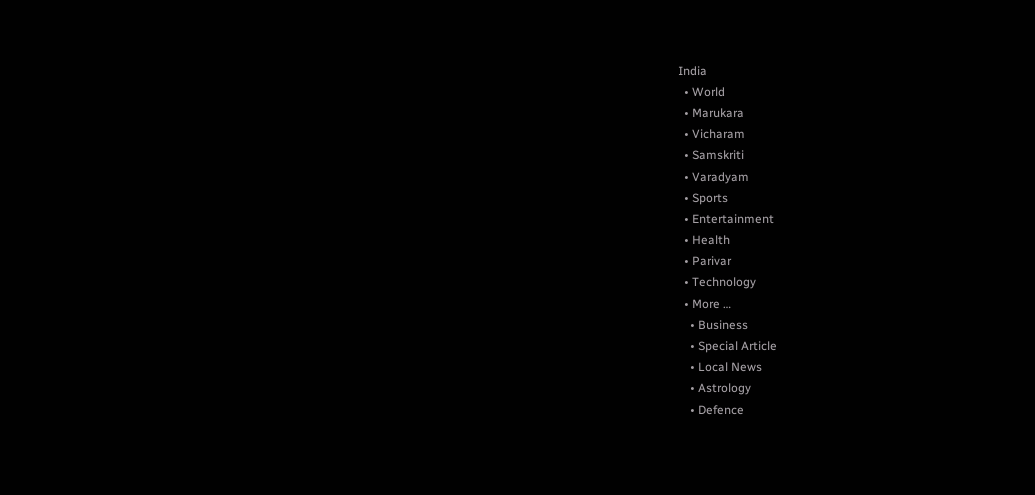India
  • World
  • Marukara
  • Vicharam
  • Samskriti
  • Varadyam
  • Sports
  • Entertainment
  • Health
  • Parivar
  • Technology
  • More …
    • Business
    • Special Article
    • Local News
    • Astrology
    • Defence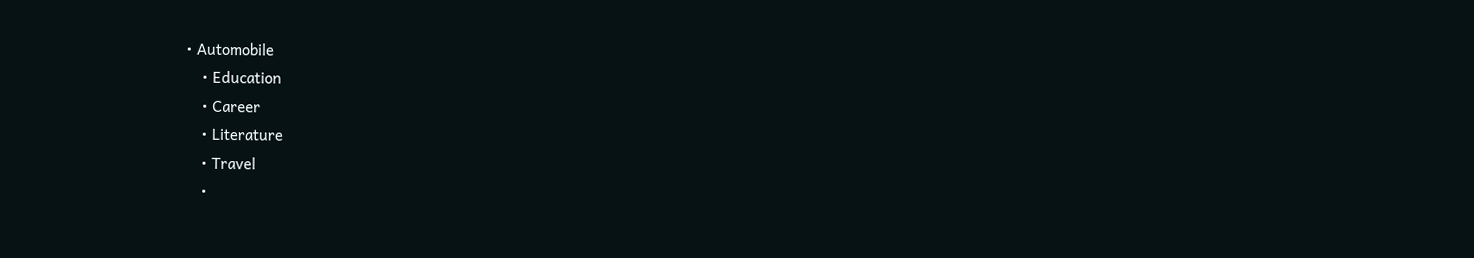• Automobile
    • Education
    • Career
    • Literature
    • Travel
    •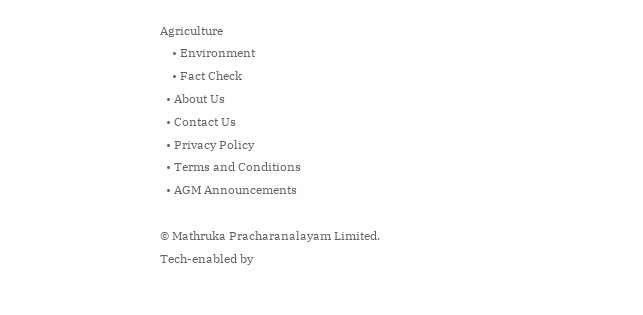Agriculture
    • Environment
    • Fact Check
  • About Us
  • Contact Us
  • Privacy Policy
  • Terms and Conditions
  • AGM Announcements

© Mathruka Pracharanalayam Limited.
Tech-enabled by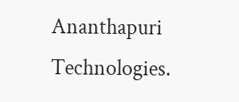Ananthapuri Technologies.